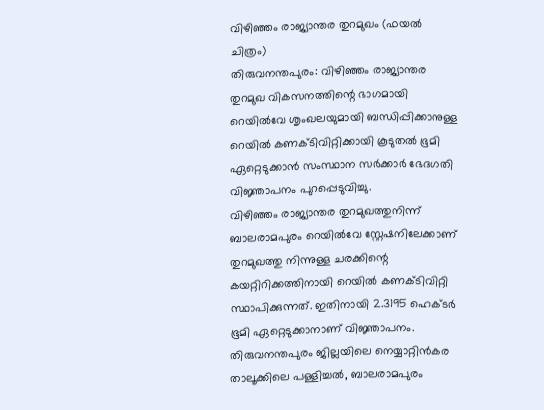വിഴിഞ്ഞം രാജ്യാന്തര തുറമുഖം (ഫയൽ ചിത്രം)
തിരുവനന്തപുരം: വിഴിഞ്ഞം രാജ്യാന്തര തുറമുഖ വികസനത്തിന്റെ ഭാഗമായി റെയിൽവേ ശൃംഖലയുമായി ബന്ധിപ്പിക്കാനുള്ള റെയിൽ കണക്ടിവിറ്റിക്കായി കൂടുതൽ ഭൂമി ഏറ്റെടുക്കാൻ സംസ്ഥാന സർക്കാർ ഭേദഗതി വിജ്ഞാപനം പുറപ്പെടുവിച്ചു.
വിഴിഞ്ഞം രാജ്യാന്തര തുറമുഖത്തുനിന്ന് ബാലരാമപുരം റെയിൽവേ സ്റ്റേഷനിലേക്കാണ് തുറമുഖത്തു നിന്നുള്ള ചരക്കിന്റെ കയറ്റിറിക്കത്തിനായി റെയിൽ കണക്ടിവിറ്റി സ്ഥാപിക്കുന്നത്. ഇതിനായി 2.3195 ഹെക്ടർ ഭൂമി ഏറ്റെടുക്കാനാണ് വിജ്ഞാപനം.
തിരുവനന്തപുരം ജില്ലയിലെ നെയ്യാറ്റിൻകര താലൂക്കിലെ പള്ളിച്ചൽ, ബാലരാമപുരം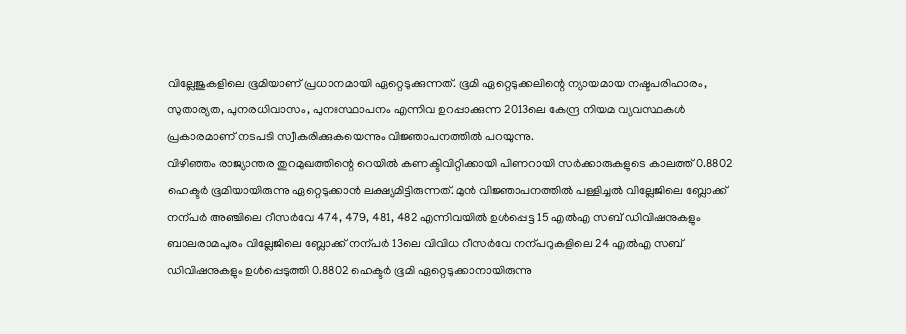വില്ലേജുകളിലെ ഭൂമിയാണ് പ്രധാനമായി ഏറ്റെടുക്കുന്നത്. ഭൂമി ഏറ്റെടുക്കലിന്റെ ന്യായമായ നഷ്ടപരിഹാരം, സുതാര്യത, പുനരധിവാസം, പുനഃസ്ഥാപനം എന്നിവ ഉറപ്പാക്കുന്ന 2013ലെ കേന്ദ്ര നിയമ വ്യവസ്ഥകൾ പ്രകാരമാണ് നടപടി സ്വീകരിക്കുകയെന്നും വിജ്ഞാപനത്തിൽ പറയുന്നു.
വിഴിഞ്ഞം രാജ്യാന്തര തുറമുഖത്തിന്റെ റെയിൽ കണക്ടിവിറ്റിക്കായി പിണറായി സർക്കാരുകളുടെ കാലത്ത് 0.8802 ഹെക്ടർ ഭൂമിയായിരുന്നു ഏറ്റെടുക്കാൻ ലക്ഷ്യമിട്ടിരുന്നത്. മുൻ വിജ്ഞാപനത്തിൽ പള്ളിച്ചൽ വില്ലേജിലെ ബ്ലോക്ക് നന്പർ അഞ്ചിലെ റീസർവേ 474, 479, 481, 482 എന്നിവയിൽ ഉൾപ്പെട്ട 15 എൽഎ സബ് ഡിവിഷനുകളും ബാലരാമപുരം വില്ലേജിലെ ബ്ലോക്ക് നന്പർ 13ലെ വിവിധ റീസർവേ നന്പറുകളിലെ 24 എൽഎ സബ് ഡിവിഷനുകളും ഉൾപ്പെടുത്തി 0.8802 ഹെക്ടർ ഭൂമി ഏറ്റെടുക്കാനായിരുന്നു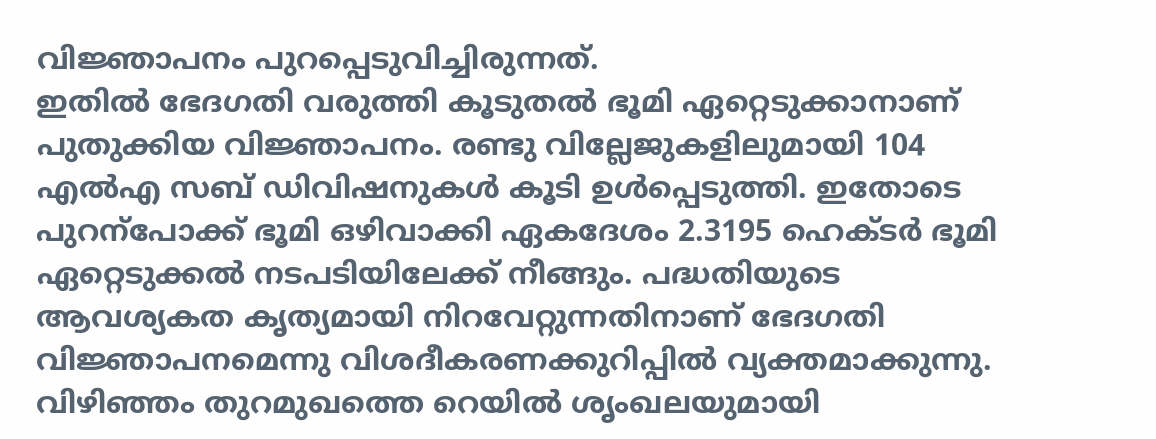വിജ്ഞാപനം പുറപ്പെടുവിച്ചിരുന്നത്.
ഇതിൽ ഭേദഗതി വരുത്തി കൂടുതൽ ഭൂമി ഏറ്റെടുക്കാനാണ് പുതുക്കിയ വിജ്ഞാപനം. രണ്ടു വില്ലേജുകളിലുമായി 104 എൽഎ സബ് ഡിവിഷനുകൾ കൂടി ഉൾപ്പെടുത്തി. ഇതോടെ പുറന്പോക്ക് ഭൂമി ഒഴിവാക്കി ഏകദേശം 2.3195 ഹെക്ടർ ഭൂമി ഏറ്റെടുക്കൽ നടപടിയിലേക്ക് നീങ്ങും. പദ്ധതിയുടെ ആവശ്യകത കൃത്യമായി നിറവേറ്റുന്നതിനാണ് ഭേദഗതി വിജ്ഞാപനമെന്നു വിശദീകരണക്കുറിപ്പിൽ വ്യക്തമാക്കുന്നു.
വിഴിഞ്ഞം തുറമുഖത്തെ റെയിൽ ശൃംഖലയുമായി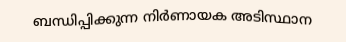ബന്ധിപ്പിക്കുന്ന നിർണായക അടിസ്ഥാന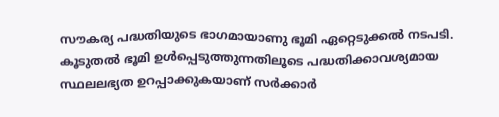സൗകര്യ പദ്ധതിയുടെ ഭാഗമായാണു ഭൂമി ഏറ്റെടുക്കൽ നടപടി. കൂടുതൽ ഭൂമി ഉൾപ്പെടുത്തുന്നതിലൂടെ പദ്ധതിക്കാവശ്യമായ സ്ഥലലഭ്യത ഉറപ്പാക്കുകയാണ് സർക്കാർ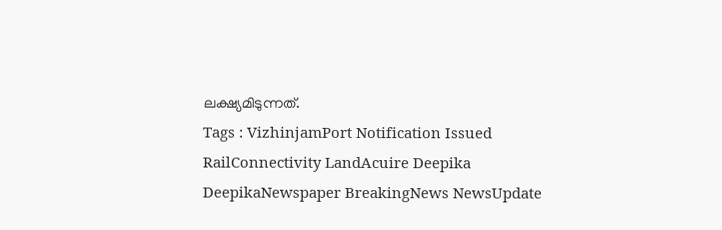ലക്ഷ്യമിടുന്നത്.
Tags : VizhinjamPort Notification Issued RailConnectivity LandAcuire Deepika DeepikaNewspaper BreakingNews NewsUpdate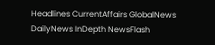Headlines CurrentAffairs GlobalNews DailyNews InDepth NewsFlash